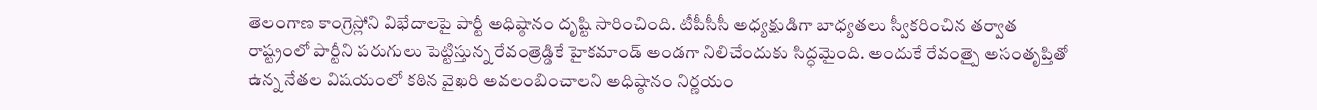తెలంగాణ కాంగ్రెస్లోని విభేదాలపై పార్టీ అధిష్ఠానం దృష్టి సారించింది. టీపీసీసీ అధ్యక్షుడిగా బాధ్యతలు స్వీకరించిన తర్వాత రాష్ట్రంలో పార్టీని పరుగులు పెట్టిస్తున్న రేవంత్రెడ్డికే హైకమాండ్ అండగా నిలిచేందుకు సిద్ధమైంది. అందుకే రేవంత్పై అసంతృప్తితో ఉన్న నేతల విషయంలో కఠిన వైఖరి అవలంబించాలని అధిష్ఠానం నిర్ణయం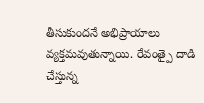తీసుకుందనే అభిప్రాయాలు వ్యక్తమవుతున్నాయి. రేవంత్పై దాడి చేస్తున్న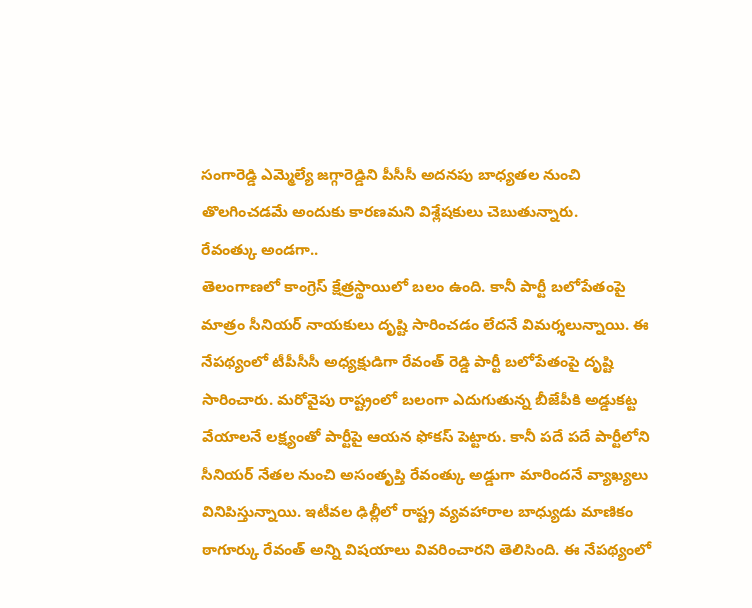సంగారెడ్డి ఎమ్మెల్యే జగ్గారెడ్డిని పీసీసీ అదనపు బాధ్యతల నుంచి తొలగించడమే అందుకు కారణమని విశ్లేషకులు చెబుతున్నారు.
రేవంత్కు అండగా..
తెలంగాణలో కాంగ్రెస్ క్షేత్రస్థాయిలో బలం ఉంది. కానీ పార్టీ బలోపేతంపై మాత్రం సీనియర్ నాయకులు దృష్టి సారించడం లేదనే విమర్శలున్నాయి. ఈ నేపథ్యంలో టీపీసీసీ అధ్యక్షుడిగా రేవంత్ రెడ్డి పార్టీ బలోపేతంపై దృష్టి సారించారు. మరోవైపు రాష్ట్రంలో బలంగా ఎదుగుతున్న బీజేపీకి అడ్డుకట్ట వేయాలనే లక్ష్యంతో పార్టీపై ఆయన ఫోకస్ పెట్టారు. కానీ పదే పదే పార్టీలోని సీనియర్ నేతల నుంచి అసంతృప్తి రేవంత్కు అడ్డుగా మారిందనే వ్యాఖ్యలు వినిపిస్తున్నాయి. ఇటీవల ఢిల్లీలో రాష్ట్ర వ్యవహారాల బాధ్యుడు మాణికం ఠాగూర్కు రేవంత్ అన్ని విషయాలు వివరించారని తెలిసింది. ఈ నేపథ్యంలో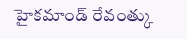హైకమాండ్ రేవంత్కు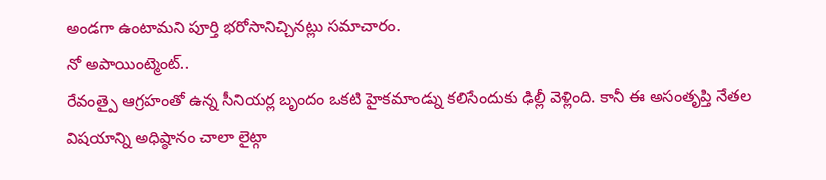అండగా ఉంటామని పూర్తి భరోసానిచ్చినట్లు సమాచారం.
నో అపాయింట్మెంట్..
రేవంత్పై ఆగ్రహంతో ఉన్న సీనియర్ల బృందం ఒకటి హైకమాండ్ను కలిసేందుకు ఢిల్లీ వెళ్లింది. కానీ ఈ అసంతృప్తి నేతల విషయాన్ని అధిష్ఠానం చాలా లైట్గా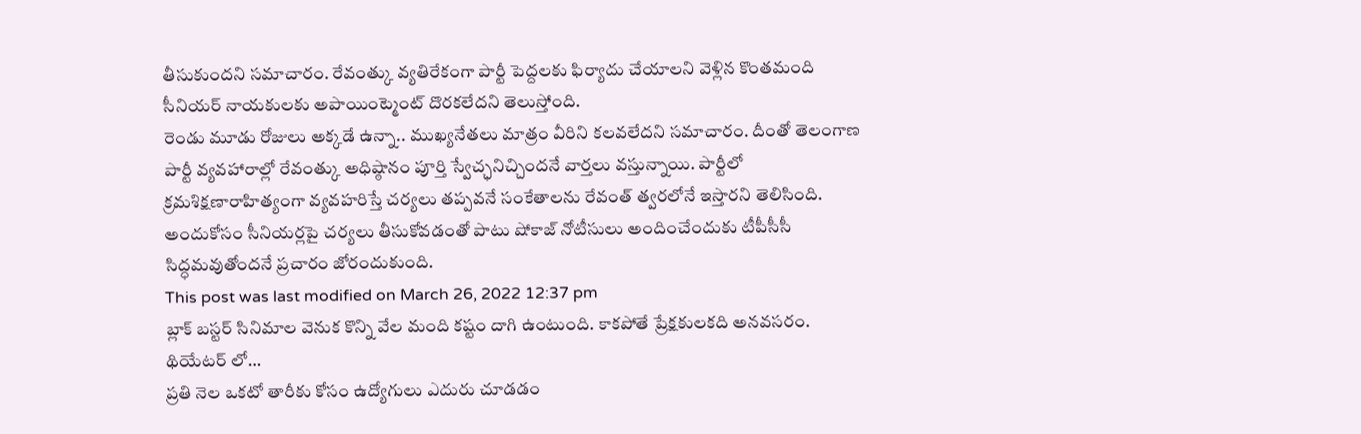తీసుకుందని సమాచారం. రేవంత్కు వ్యతిరేకంగా పార్టీ పెద్దలకు ఫిర్యాదు చేయాలని వెళ్లిన కొంతమంది సీనియర్ నాయకులకు అపాయింట్మెంట్ దొరకలేదని తెలుస్తోంది.
రెండు మూడు రోజులు అక్కడే ఉన్నా.. ముఖ్యనేతలు మాత్రం వీరిని కలవలేదని సమాచారం. దీంతో తెలంగాణ పార్టీ వ్యవహారాల్లో రేవంత్కు అధిష్ఠానం పూర్తి స్వేచ్ఛనిచ్చిందనే వార్తలు వస్తున్నాయి. పార్టీలో క్రమశిక్షణారాహిత్యంగా వ్యవహరిస్తే చర్యలు తప్పవనే సంకేతాలను రేవంత్ త్వరలోనే ఇస్తారని తెలిసింది. అందుకోసం సీనియర్లపై చర్యలు తీసుకోవడంతో పాటు షోకాజ్ నోటీసులు అందించేందుకు టీపీసీసీ సిద్ధమవుతోందనే ప్రచారం జోరందుకుంది.
This post was last modified on March 26, 2022 12:37 pm
బ్లాక్ బస్టర్ సినిమాల వెనుక కొన్ని వేల మంది కష్టం దాగి ఉంటుంది. కాకపోతే ప్రేక్షకులకది అనవసరం. థియేటర్ లో…
ప్రతి నెల ఒకటో తారీకు కోసం ఉద్యోగులు ఎదురు చూడడం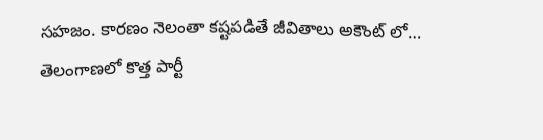సహజం. కారణం నెలంతా కష్టపడితే జీవితాలు అకౌంట్ లో…
తెలంగాణలో కొత్త పార్టీ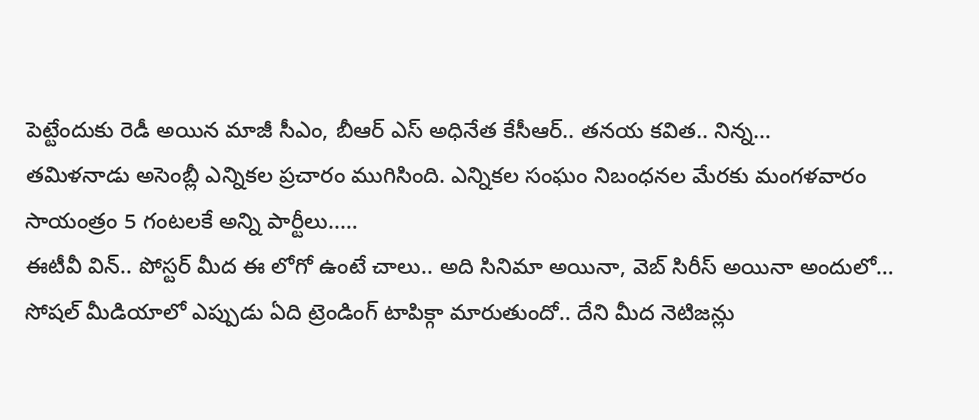పెట్టేందుకు రెడీ అయిన మాజీ సీఎం, బీఆర్ ఎస్ అధినేత కేసీఆర్.. తనయ కవిత.. నిన్న…
తమిళనాడు అసెంబ్లీ ఎన్నికల ప్రచారం ముగిసింది. ఎన్నికల సంఘం నిబంధనల మేరకు మంగళవారం సాయంత్రం 5 గంటలకే అన్ని పార్టీలు..…
ఈటీవీ విన్.. పోస్టర్ మీద ఈ లోగో ఉంటే చాలు.. అది సినిమా అయినా, వెబ్ సిరీస్ అయినా అందులో…
సోషల్ మీడియాలో ఎప్పుడు ఏది ట్రెండింగ్ టాపిక్గా మారుతుందో.. దేని మీద నెటిజన్లు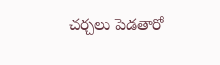చర్చలు పెడతారో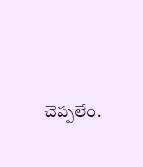చెప్పలేం.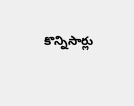కొన్నిసార్లు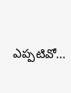ఎప్పటివో…